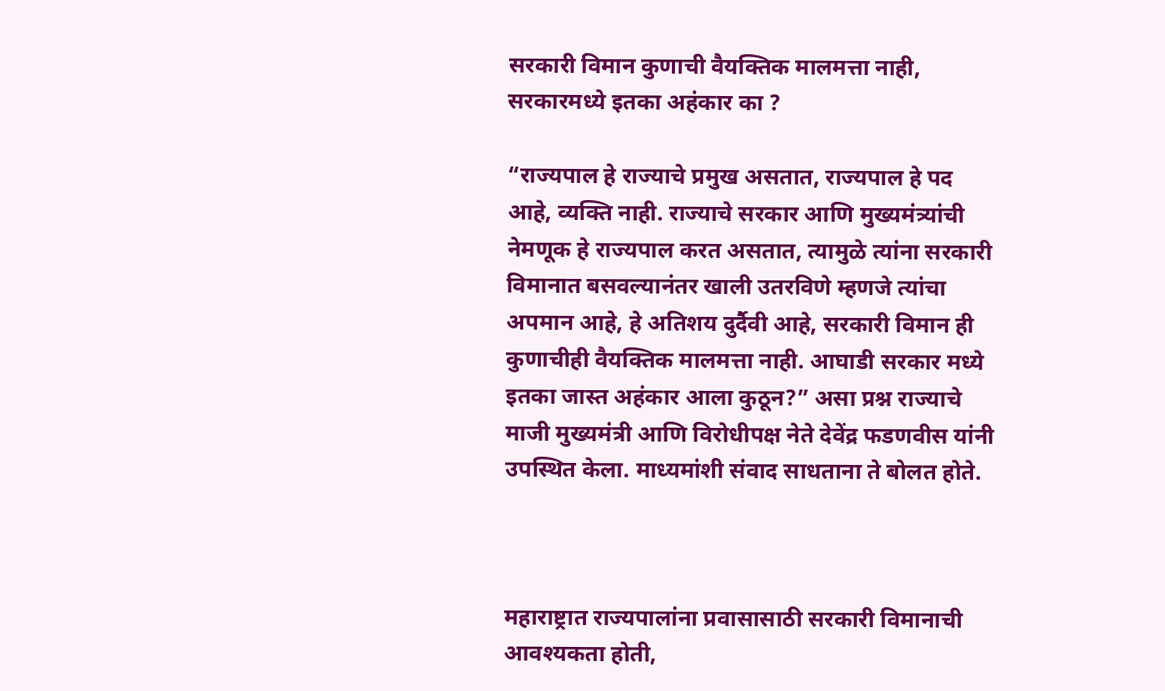सरकारी विमान कुणाची वैयक्तिक मालमत्ता नाही, सरकारमध्ये इतका अहंकार का ?

“राज्यपाल हे राज्याचे प्रमुख असतात, राज्यपाल हे पद आहे, व्यक्ति नाही. राज्याचे सरकार आणि मुख्यमंत्र्यांची नेमणूक हे राज्यपाल करत असतात, त्यामुळे त्यांना सरकारी विमानात बसवल्यानंतर खाली उतरविणे म्हणजे त्यांचा अपमान आहे, हे अतिशय दुर्दैवी आहे, सरकारी विमान ही कुणाचीही वैयक्तिक मालमत्ता नाही. आघाडी सरकार मध्ये इतका जास्त अहंकार आला कुठून?” असा प्रश्न राज्याचे माजी मुख्यमंत्री आणि विरोधीपक्ष नेते देवेंद्र फडणवीस यांनी उपस्थित केला. माध्यमांशी संवाद साधताना ते बोलत होते.



महाराष्ट्रात राज्यपालांना प्रवासासाठी सरकारी विमानाची आवश्यकता होती,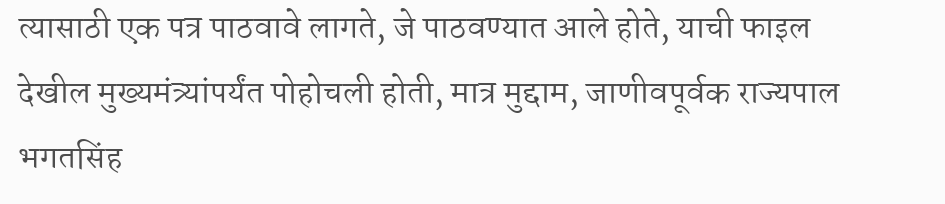त्यासाठी एक पत्र पाठवावे लागते, जे पाठवण्यात आले होते, याची फाइल देखील मुख्यमंत्र्यांपर्यंत पोहोचली होती, मात्र मुद्दाम, जाणीवपूर्वक राज्यपाल भगतसिंह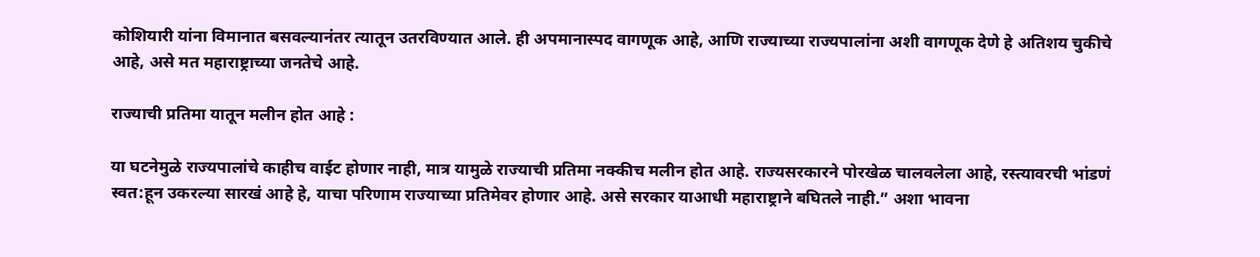कोशियारी यांना विमानात बसवल्यानंतर त्यातून उतरविण्यात आले. ही अपमानास्पद वागणूक आहे, आणि राज्याच्या राज्यपालांना अशी वागणूक देणे हे अतिशय चुकीचे आहे, असे मत महाराष्ट्राच्या जनतेचे आहे.

राज्याची प्रतिमा यातून मलीन होत आहे :

या घटनेमुळे राज्यपालांचे काहीच वाईट होणार नाही, मात्र यामुळे राज्याची प्रतिमा नक्कीच मलीन होत आहे. राज्यसरकारने पोरखेळ चालवलेला आहे, रस्त्यावरची भांडणं स्वत:हून उकरल्या सारखं आहे हे, याचा परिणाम राज्याच्या प्रतिमेवर होणार आहे. असे सरकार याआधी महाराष्ट्राने बघितले नाही.” अशा भावना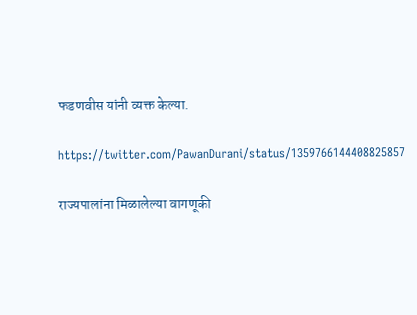फडणवीस यांनी व्यक्त केल्या.

https://twitter.com/PawanDurani/status/1359766144408825857

राज्यपालांना मिळालेल्या वागणूकी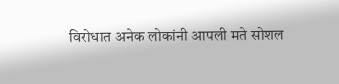विरोधात अनेक लोकांनी आपली मते सोशल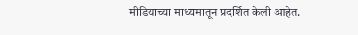मीडियाच्या माध्यमातून प्रदर्शित केली आहेत.